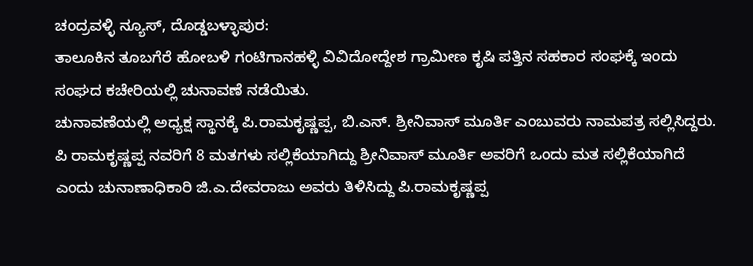ಚಂದ್ರವಳ್ಳಿ ನ್ಯೂಸ್, ದೊಡ್ಡಬಳ್ಳಾಪುರ:
ತಾಲೂಕಿನ ತೂಬಗೆರೆ ಹೋಬಳಿ ಗಂಟಿಗಾನಹಳ್ಳಿ ವಿವಿದೋದ್ದೇಶ ಗ್ರಾಮೀಣ ಕೃಷಿ ಪತ್ತಿನ ಸಹಕಾರ ಸಂಘಕ್ಕೆ ಇಂದು ಸಂಘದ ಕಚೇರಿಯಲ್ಲಿ ಚುನಾವಣೆ ನಡೆಯಿತು.
ಚುನಾವಣೆಯಲ್ಲಿ ಅಧ್ಯಕ್ಷ ಸ್ಥಾನಕ್ಕೆ ಪಿ.ರಾಮಕೃಷ್ಣಪ್ಪ, ಬಿ.ಎನ್. ಶ್ರೀನಿವಾಸ್ ಮೂರ್ತಿ ಎಂಬುವರು ನಾಮಪತ್ರ ಸಲ್ಲಿಸಿದ್ದರು. ಪಿ ರಾಮಕೃಷ್ಣಪ್ಪ ನವರಿಗೆ 8 ಮತಗಳು ಸಲ್ಲಿಕೆಯಾಗಿದ್ದು ಶ್ರೀನಿವಾಸ್ ಮೂರ್ತಿ ಅವರಿಗೆ ಒಂದು ಮತ ಸಲ್ಲಿಕೆಯಾಗಿದೆ ಎಂದು ಚುನಾಣಾಧಿಕಾರಿ ಜಿ.ಎ.ದೇವರಾಜು ಅವರು ತಿಳಿಸಿದ್ದು ಪಿ.ರಾಮಕೃಷ್ಣಪ್ಪ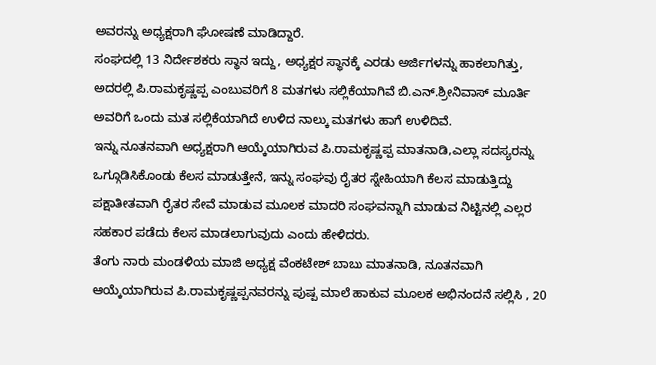ಅವರನ್ನು ಅಧ್ಯಕ್ಷರಾಗಿ ಘೋಷಣೆ ಮಾಡಿದ್ದಾರೆ.
ಸಂಘದಲ್ಲಿ 13 ನಿರ್ದೇಶಕರು ಸ್ಥಾನ ಇದ್ದು, ಅಧ್ಯಕ್ಷರ ಸ್ಥಾನಕ್ಕೆ ಎರಡು ಅರ್ಜಿಗಳನ್ನು ಹಾಕಲಾಗಿತ್ತು, ಅದರಲ್ಲಿ ಪಿ.ರಾಮಕೃಷ್ಣಪ್ಪ ಎಂಬುವರಿಗೆ 8 ಮತಗಳು ಸಲ್ಲಿಕೆಯಾಗಿವೆ ಬಿ.ಎನ್.ಶ್ರೀನಿವಾಸ್ ಮೂರ್ತಿ ಅವರಿಗೆ ಒಂದು ಮತ ಸಲ್ಲಿಕೆಯಾಗಿದೆ ಉಳಿದ ನಾಲ್ಕು ಮತಗಳು ಹಾಗೆ ಉಳಿದಿವೆ.
ಇನ್ನು ನೂತನವಾಗಿ ಅಧ್ಯಕ್ಷರಾಗಿ ಆಯ್ಕೆಯಾಗಿರುವ ಪಿ.ರಾಮಕೃಷ್ಣಪ್ಪ ಮಾತನಾಡಿ,ಎಲ್ಲಾ ಸದಸ್ಯರನ್ನು ಒಗ್ಗೂಡಿಸಿಕೊಂಡು ಕೆಲಸ ಮಾಡುತ್ತೇನೆ, ಇನ್ನು ಸಂಘವು ರೈತರ ಸ್ನೇಹಿಯಾಗಿ ಕೆಲಸ ಮಾಡುತ್ತಿದ್ದು ಪಕ್ಷಾತೀತವಾಗಿ ರೈತರ ಸೇವೆ ಮಾಡುವ ಮೂಲಕ ಮಾದರಿ ಸಂಘವನ್ನಾಗಿ ಮಾಡುವ ನಿಟ್ಟಿನಲ್ಲಿ ಎಲ್ಲರ ಸಹಕಾರ ಪಡೆದು ಕೆಲಸ ಮಾಡಲಾಗುವುದು ಎಂದು ಹೇಳಿದರು.
ತೆಂಗು ನಾರು ಮಂಡಳಿಯ ಮಾಜಿ ಅಧ್ಯಕ್ಷ ವೆಂಕಟೇಶ್ ಬಾಬು ಮಾತನಾಡಿ, ನೂತನವಾಗಿ ಆಯ್ಕೆಯಾಗಿರುವ ಪಿ.ರಾಮಕೃಷ್ಣಪ್ಪನವರನ್ನು ಪುಷ್ಪ ಮಾಲೆ ಹಾಕುವ ಮೂಲಕ ಅಭಿನಂದನೆ ಸಲ್ಲಿಸಿ , 20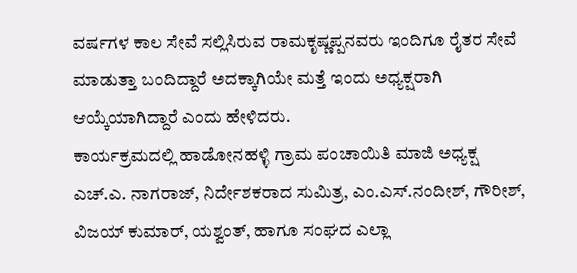ವರ್ಷಗಳ ಕಾಲ ಸೇವೆ ಸಲ್ಲಿಸಿರುವ ರಾಮಕೃಷ್ಣಪ್ಪನವರು ಇಂದಿಗೂ ರೈತರ ಸೇವೆ ಮಾಡುತ್ತಾ ಬಂದಿದ್ದಾರೆ ಅದಕ್ಕಾಗಿಯೇ ಮತ್ತೆ ಇಂದು ಅಧ್ಯಕ್ಷರಾಗಿ ಆಯ್ಕೆಯಾಗಿದ್ದಾರೆ ಎಂದು ಹೇಳಿದರು.
ಕಾರ್ಯಕ್ರಮದಲ್ಲಿ ಹಾಡೋನಹಳ್ಳಿ ಗ್ರಾಮ ಪಂಚಾಯಿತಿ ಮಾಜಿ ಅಧ್ಯಕ್ಷ ಎಚ್.ಎ. ನಾಗರಾಜ್, ನಿರ್ದೇಶಕರಾದ ಸುಮಿತ್ರ, ಎಂ.ಎಸ್.ನಂದೀಶ್, ಗೌರೀಶ್, ವಿಜಯ್ ಕುಮಾರ್, ಯಶ್ವಂತ್, ಹಾಗೂ ಸಂಘದ ಎಲ್ಲಾ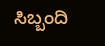ಸಿಬ್ಬಂದಿ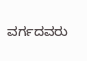ವರ್ಗದವರು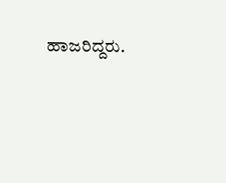ಹಾಜರಿದ್ದರು.